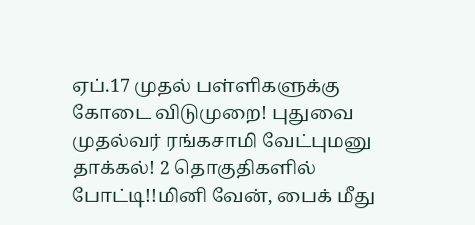ஏப்.17 முதல் பள்ளிகளுக்கு கோடை விடுமுறை! புதுவை முதல்வர் ரங்கசாமி வேட்புமனு தாக்கல்! 2 தொகுதிகளில் போட்டி!!மினி வேன், பைக் மீது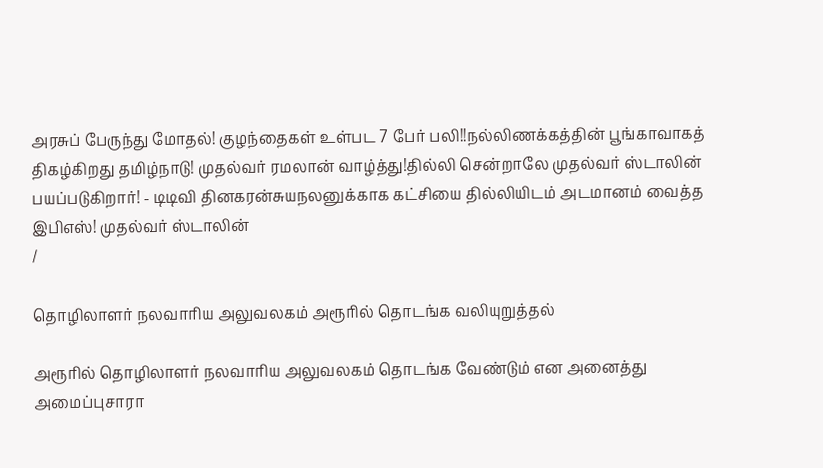அரசுப் பேருந்து மோதல்! குழந்தைகள் உள்பட 7 பேர் பலி!!நல்லிணக்கத்தின் பூங்காவாகத் திகழ்கிறது தமிழ்நாடு! முதல்வர் ரமலான் வாழ்த்து!தில்லி சென்றாலே முதல்வர் ஸ்டாலின் பயப்படுகிறார்! - டிடிவி தினகரன்சுயநலனுக்காக கட்சியை தில்லியிடம் அடமானம் வைத்த இபிஎஸ்! முதல்வர் ஸ்டாலின்
/

தொழிலாளர் நலவாரிய அலுவலகம் அரூரில் தொடங்க வலியுறுத்தல்

அரூரில் தொழிலாளர் நலவாரிய அலுவலகம் தொடங்க வேண்டும் என அனைத்து அமைப்புசாரா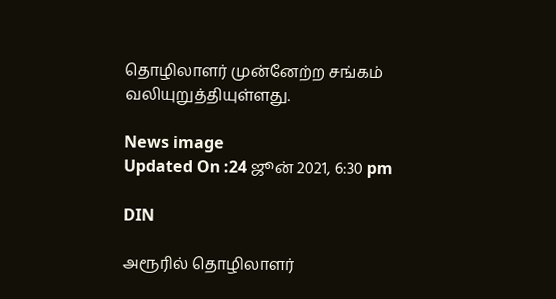தொழிலாளர் முன்னேற்ற சங்கம் வலியுறுத்தியுள்ளது.

News image
Updated On :24 ஜூன் 2021, 6:30 pm

DIN

அரூரில் தொழிலாளர்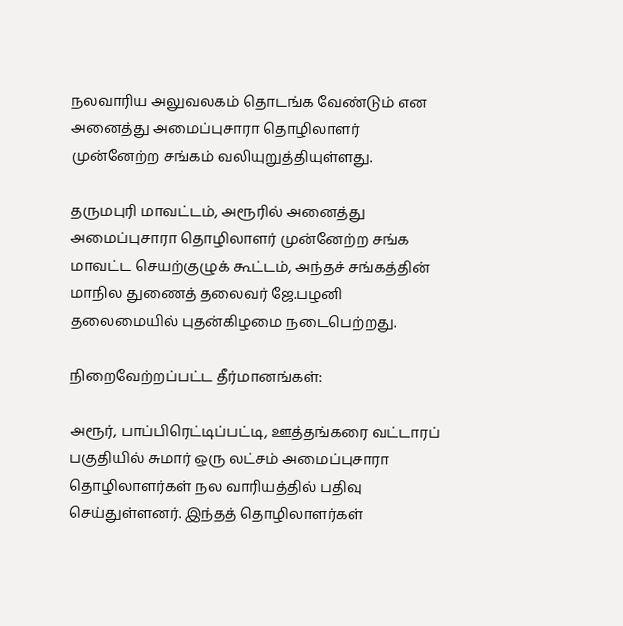நலவாரிய அலுவலகம் தொடங்க வேண்டும் என அனைத்து அமைப்புசாரா தொழிலாளர் முன்னேற்ற சங்கம் வலியுறுத்தியுள்ளது.

தருமபுரி மாவட்டம், அரூரில் அனைத்து அமைப்புசாரா தொழிலாளர் முன்னேற்ற சங்க மாவட்ட செயற்குழுக் கூட்டம், அந்தச் சங்கத்தின் மாநில துணைத் தலைவர் ஜே.பழனி தலைமையில் புதன்கிழமை நடைபெற்றது.

நிறைவேற்றப்பட்ட தீர்மானங்கள்:

அரூர், பாப்பிரெட்டிப்பட்டி, ஊத்தங்கரை வட்டாரப் பகுதியில் சுமார் ஒரு லட்சம் அமைப்புசாரா தொழிலாளர்கள் நல வாரியத்தில் பதிவு செய்துள்ளனர். இந்தத் தொழிலாளர்கள்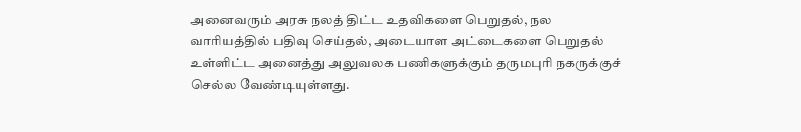அனைவரும் அரசு நலத் திட்ட உதவிகளை பெறுதல், நல வாரியத்தில் பதிவு செய்தல், அடையாள அட்டைகளை பெறுதல் உள்ளிட்ட அனைத்து அலுவலக பணிகளுக்கும் தருமபுரி நகருக்குச் செல்ல வேண்டியுள்ளது.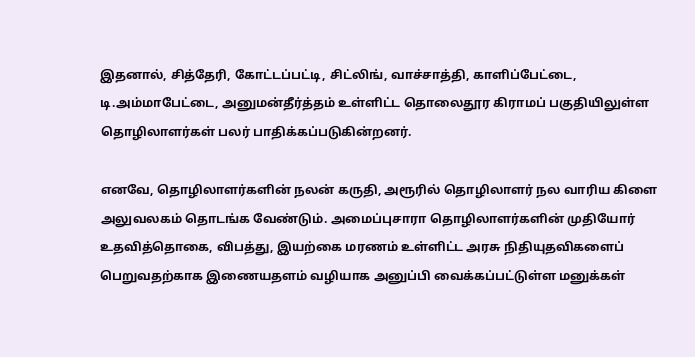இதனால், சித்தேரி, கோட்டப்பட்டி, சிட்லிங், வாச்சாத்தி, காளிப்பேட்டை, டி.அம்மாபேட்டை, அனுமன்தீர்த்தம் உள்ளிட்ட தொலைதூர கிராமப் பகுதியிலுள்ள தொழிலாளர்கள் பலர் பாதிக்கப்படுகின்றனர்.

எனவே, தொழிலாளர்களின் நலன் கருதி, அரூரில் தொழிலாளர் நல வாரிய கிளை அலுவலகம் தொடங்க வேண்டும். அமைப்புசாரா தொழிலாளர்களின் முதியோர் உதவித்தொகை, விபத்து, இயற்கை மரணம் உள்ளிட்ட அரசு நிதியுதவிகளைப் பெறுவதற்காக இணையதளம் வழியாக அனுப்பி வைக்கப்பட்டுள்ள மனுக்கள்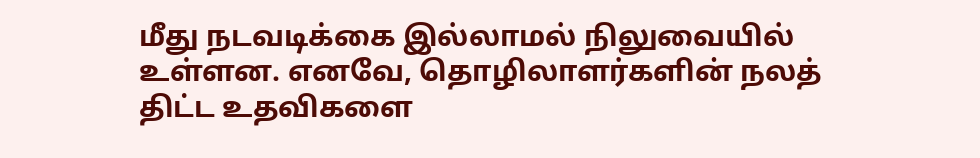மீது நடவடிக்கை இல்லாமல் நிலுவையில் உள்ளன. எனவே, தொழிலாளர்களின் நலத் திட்ட உதவிகளை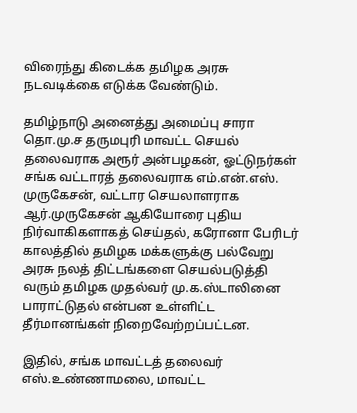விரைந்து கிடைக்க தமிழக அரசு நடவடிக்கை எடுக்க வேண்டும்.

தமிழ்நாடு அனைத்து அமைப்பு சாரா தொ.மு.ச தருமபுரி மாவட்ட செயல் தலைவராக அரூர் அன்பழகன், ஓட்டுநர்கள் சங்க வட்டாரத் தலைவராக எம்.என்.எஸ். முருகேசன், வட்டார செயலாளராக ஆர்.முருகேசன் ஆகியோரை புதிய நிர்வாகிகளாகத் செய்தல், கரோனா பேரிடர் காலத்தில் தமிழக மக்களுக்கு பல்வேறு அரசு நலத் திட்டங்களை செயல்படுத்தி வரும் தமிழக முதல்வர் மு.க.ஸ்டாலினை பாராட்டுதல் என்பன உள்ளிட்ட தீர்மானங்கள் நிறைவேற்றப்பட்டன.

இதில், சங்க மாவட்டத் தலைவர் எஸ்.உண்ணாமலை, மாவட்ட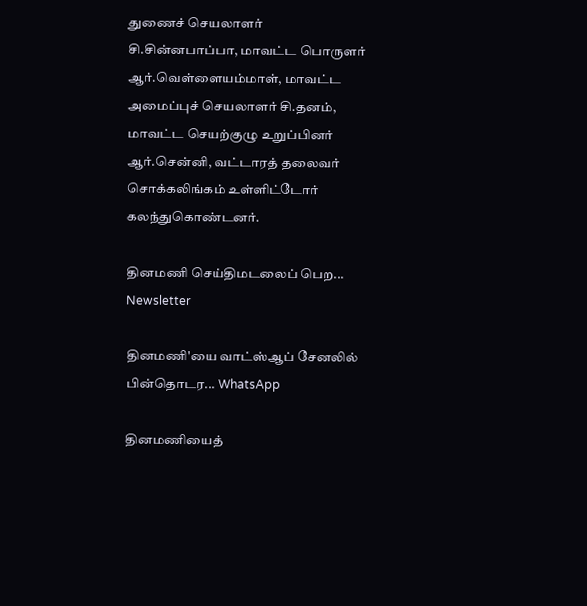துணைச் செயலாளர் சி.சின்னபாப்பா, மாவட்ட பொருளர் ஆர்.வெள்ளையம்மாள், மாவட்ட அமைப்புச் செயலாளர் சி.தனம், மாவட்ட செயற்குழு உறுப்பினர் ஆர்.சென்னி, வட்டாரத் தலைவர் சொக்கலிங்கம் உள்ளிட்டோர் கலந்துகொண்டனர்.

தினமணி செய்திமடலைப் பெற... Newsletter

தினமணி'யை வாட்ஸ்ஆப் சேனலில் பின்தொடர... WhatsApp

தினமணியைத்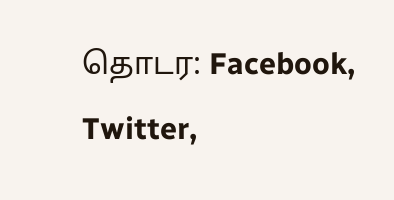தொடர: Facebook, Twitter,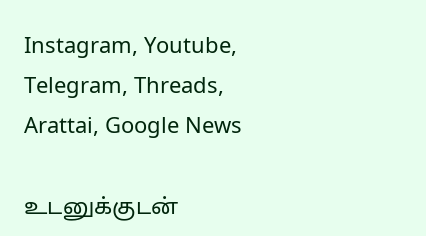Instagram, Youtube, Telegram, Threads, Arattai, Google News

உடனுக்குடன்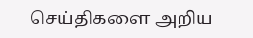செய்திகளை அறிய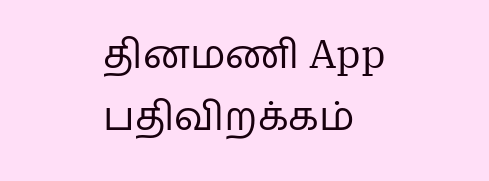தினமணி App பதிவிறக்கம்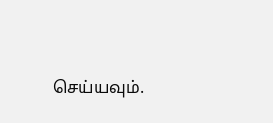செய்யவும்.